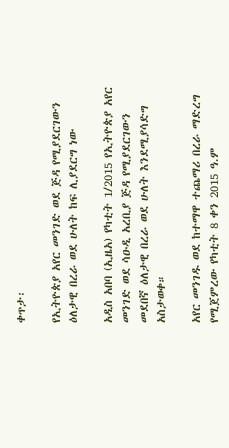ቀጥታ፡

የኢትዮጵያ አየር መንገድ ወደ ጅዳ የሚያደርገውን ዕለታዊ በረራ ወደ ሁለት ከፍ ሊያደርግ ነው

አዲስ አበባ (ኢዜአ) የካቲት 1/2015 የኢትዮጵያ አየር መንገድ ወደ ሳዑዲ አረቢያ ጅዳ የሚያደርገውን መደበኛ ዕለታዊ በረራ ወደ ሁለት እንደሚያሳድግ አስታወቀ።

አየር መንገዱ ወደ ከተማዋ ተጨማሪ በረራ ማድረግ የሚጀምረው የካቲት 8 ቀን 2015 ዓ.ም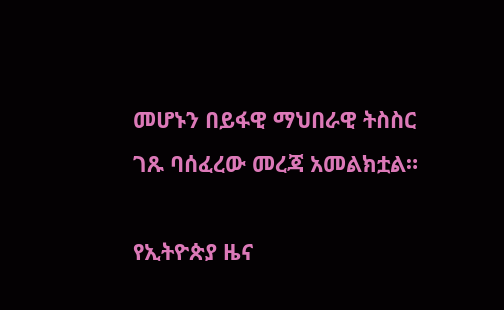መሆኑን በይፋዊ ማህበራዊ ትስስር ገጹ ባሰፈረው መረጃ አመልክቷል።

የኢትዮጵያ ዜና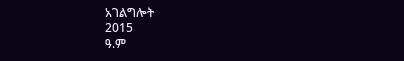አገልግሎት
2015
ዓ.ም